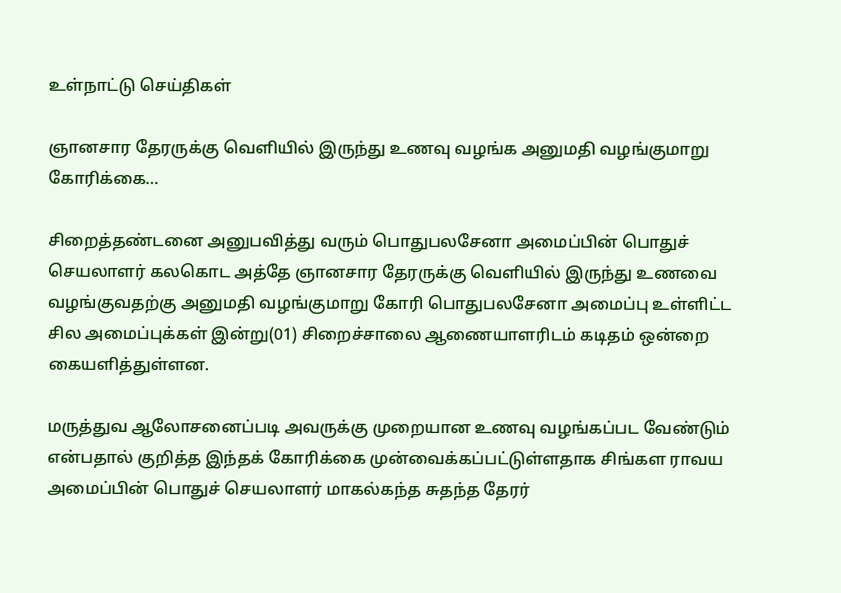உள்நாட்டு செய்திகள்

ஞானசார தேரருக்கு வெளியில் இருந்து உணவு வழங்க அனுமதி வழங்குமாறு கோரிக்கை…

சிறைத்தண்டனை அனுபவித்து வரும் பொதுபலசேனா அமைப்பின் பொதுச் செயலாளர் கலகொட அத்தே ஞானசார தேரருக்கு வெளியில் இருந்து உணவை வழங்குவதற்கு அனுமதி வழங்குமாறு கோரி பொதுபலசேனா அமைப்பு உள்ளிட்ட சில அமைப்புக்கள் இன்று(01) சிறைச்சாலை ஆணையாளரிடம் கடிதம் ஒன்றை கையளித்துள்ளன.

மருத்துவ ஆலோசனைப்படி அவருக்கு முறையான உணவு வழங்கப்பட வேண்டும் என்பதால் குறித்த இந்தக் கோரிக்கை முன்வைக்கப்பட்டுள்ளதாக சிங்கள ராவய அமைப்பின் பொதுச் செயலாளர் மாகல்கந்த சுதந்த தேரர்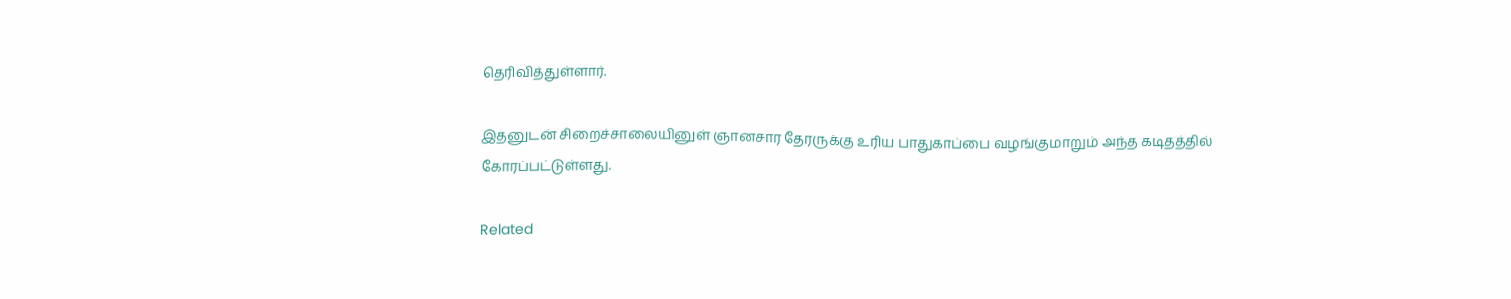தெரிவித்துள்ளார்.

இதனுடன் சிறைச்சாலையினுள் ஞானசார தேரருக்கு உரிய பாதுகாப்பை வழங்குமாறும் அந்த கடிதத்தில் கோரப்பட்டுள்ளது.

Related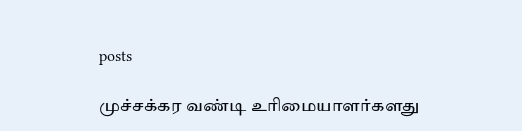posts

முச்சக்கர வண்டி உரிமையாளர்களது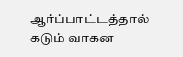ஆர்ப்பாட்டத்தால் கடும் வாகன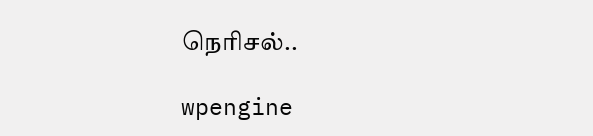நெரிசல்..

wpengine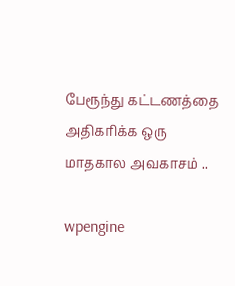பேரூந்து கட்டணத்தை அதிகரிக்க ஒரு மாதகால அவகாசம் ..

wpengine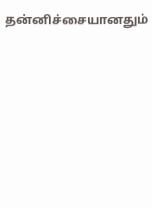தன்னிச்சையானதும்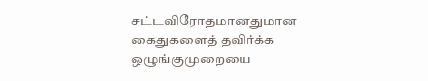சட்டவிரோதமானதுமான கைதுகளைத் தவிர்க்க ஒழுங்குமுறையை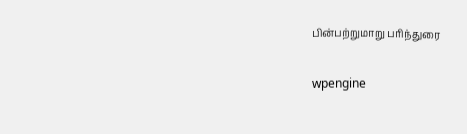பின்பற்றுமாறு பரிந்துரை

wpengine